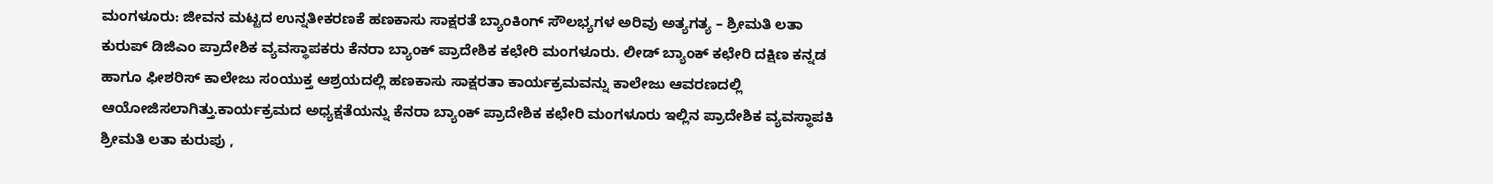ಮಂಗಳೂರು: ಜೀವನ ಮಟ್ಟದ ಉನ್ನತೀಕರಣಕೆ ಹಣಕಾಸು ಸಾಕ್ಷರತೆ ಬ್ಯಾಂಕಿಂಗ್ ಸೌಲಭ್ಯಗಳ ಅರಿವು ಅತ್ಯಗತ್ಯ – ಶ್ರೀಮತಿ ಲತಾ ಕುರುಪ್ ಡಿಜಿಎಂ ಪ್ರಾದೇಶಿಕ ವ್ಯವಸ್ಥಾಪಕರು ಕೆನರಾ ಬ್ಯಾಂಕ್ ಪ್ರಾದೇಶಿಕ ಕಛೇರಿ ಮಂಗಳೂರು. ಲೀಡ್ ಬ್ಯಾಂಕ್ ಕಛೇರಿ ದಕ್ಷಿಣ ಕನ್ನಡ ಹಾಗೂ ಫೀಶರಿಸ್ ಕಾಲೇಜು ಸಂಯುಕ್ತ ಆಶ್ರಯದಲ್ಲಿ ಹಣಕಾಸು ಸಾಕ್ಷರತಾ ಕಾರ್ಯಕ್ರಮವನ್ನು ಕಾಲೇಜು ಆವರಣದಲ್ಲಿ ಆಯೋಜಿಸಲಾಗಿತ್ತು.ಕಾರ್ಯಕ್ರಮದ ಅಧ್ಯಕ್ಷತೆಯನ್ನು ಕೆನರಾ ಬ್ಯಾಂಕ್ ಪ್ರಾದೇಶಿಕ ಕಛೇರಿ ಮಂಗಳೂರು ಇಲ್ಲಿನ ಪ್ರಾದೇಶಿಕ ವ್ಯವಸ್ಥಾಪಕಿ ಶ್ರೀಮತಿ ಲತಾ ಕುರುಪು ,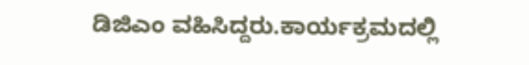ಡಿಜಿಎಂ ವಹಿಸಿದ್ದರು.ಕಾರ್ಯಕ್ರಮದಲ್ಲಿ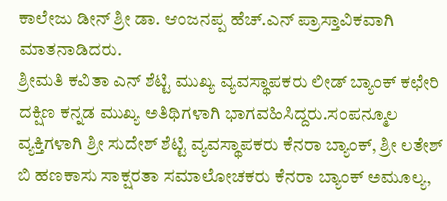ಕಾಲೇಜು ಡೀನ್ ಶ್ರೀ ಡಾ. ಆಂಜನಪ್ಪ ಹೆಚ್.ಎನ್ ಪ್ರಾಸ್ತಾವಿಕವಾಗಿ ಮಾತನಾಡಿದರು.
ಶ್ರೀಮತಿ ಕವಿತಾ ಎನ್ ಶೆಟ್ಟಿ ಮುಖ್ಯ ವ್ಯವಸ್ಥಾಪಕರು ಲೀಡ್ ಬ್ಯಾಂಕ್ ಕಛೇರಿ ದಕ್ಷಿಣ ಕನ್ನಡ ಮುಖ್ಯ ಅತಿಥಿಗಳಾಗಿ ಭಾಗವಹಿಸಿದ್ದರು.ಸಂಪನ್ಮೂಲ ವ್ಯಕ್ತಿಗಳಾಗಿ ಶ್ರೀ ಸುದೇಶ್ ಶೆಟ್ಟಿ ವ್ಯವಸ್ಥಾಪಕರು ಕೆನರಾ ಬ್ಯಾಂಕ್, ಶ್ರೀ ಲತೇಶ್ ಬಿ ಹಣಕಾಸು ಸಾಕ್ಷರತಾ ಸಮಾಲೋಚಕರು ಕೆನರಾ ಬ್ಯಾಂಕ್ ಅಮೂಲ್ಯ,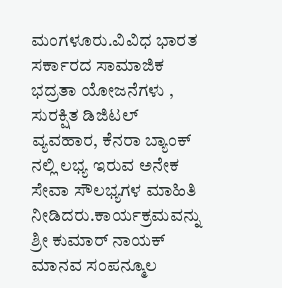ಮಂಗಳೂರು.ವಿವಿಧ ಭಾರತ ಸರ್ಕಾರದ ಸಾಮಾಜಿಕ ಭದ್ರತಾ ಯೋಜನೆಗಳು , ಸುರಕ್ಷಿತ ಡಿಜಿಟಲ್ ವ್ಯವಹಾರ, ಕೆನರಾ ಬ್ಯಾಂಕ್ ನಲ್ಲಿ ಲಭ್ಯ ಇರುವ ಅನೇಕ ಸೇವಾ ಸೌಲಭ್ಯಗಳ ಮಾಹಿತಿ ನೀಡಿದರು.ಕಾರ್ಯಕ್ರಮವನ್ನು ಶ್ರೀ ಕುಮಾರ್ ನಾಯಕ್ ಮಾನವ ಸಂಪನ್ಮೂಲ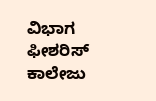ವಿಭಾಗ ಫೀಶರಿಸ್ ಕಾಲೇಜು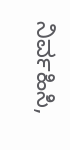ನಿರ್ವಹಿಸಿ,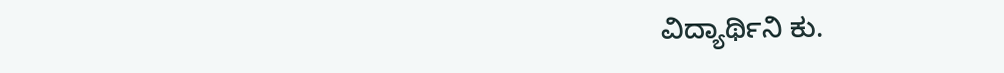ವಿದ್ಯಾರ್ಥಿನಿ ಕು.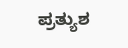ಪ್ರತ್ಯುಶ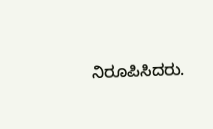ನಿರೂಪಿಸಿದರು.